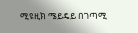ሚዩዚክ ሜይዴይ በገጣሚ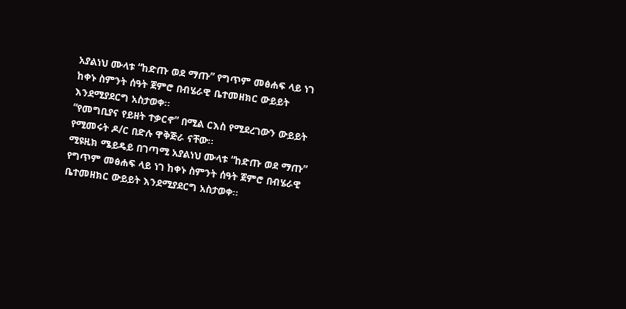አያልነህ ሙላቱ “ከድጡ ወደ ማጡ” የግጥም መፅሐፍ ላይ ነገ ከቀኑ ስምንት ሰዓት ጀምሮ በብሄራዊ ቤተመዘክር ውይይት እንደሚያደርግ አስታወቀ፡፡
“የመግቢያና የይዘት ተቃርኖ” በሚል ርእስ የሚደረገውን ውይይት የሚመሩት ዶ/ር በድሉ ዋቅጅራ ናቸው፡፡
ሚዩዚክ ሜይዴይ በገጣሚ አያልነህ ሙላቱ “ከድጡ ወደ ማጡ” የግጥም መፅሐፍ ላይ ነገ ከቀኑ ስምንት ሰዓት ጀምሮ በብሄራዊ ቤተመዘክር ውይይት እንደሚያደርግ አስታወቀ፡፡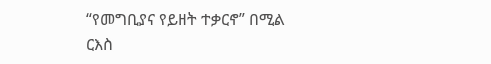“የመግቢያና የይዘት ተቃርኖ” በሚል ርእስ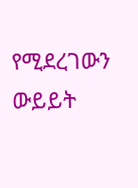የሚደረገውን ውይይት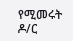የሚመሩት ዶ/ር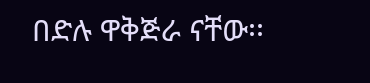በድሉ ዋቅጅራ ናቸው፡፡